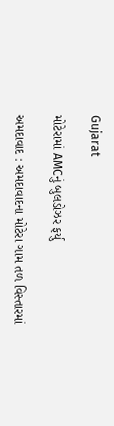Gujarat

મોટેરામાં AMCનું બુલડોઝર ફર્યુ

અમદાવાદ : અમદાવાદના મોટેરા ગામ તળ વિસ્તારમાં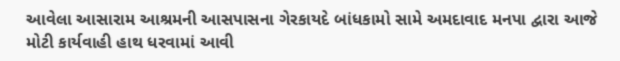આવેલા આસારામ આશ્રમની આસપાસના ગેરકાયદે બાંધકામો સામે અમદાવાદ મનપા દ્વારા આજે મોટી કાર્યવાહી હાથ ધરવામાં આવી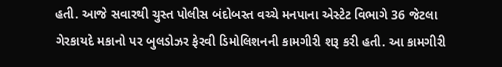હતી. આજે સવારથી ચુસ્ત પોલીસ બંદોબસ્ત વચ્ચે મનપાના એસ્ટેટ વિભાગે 36 જેટલા ગેરકાયદે મકાનો પર બુલડોઝર ફેરવી ડિમોલિશનની કામગીરી શરૂ કરી હતી. આ કામગીરી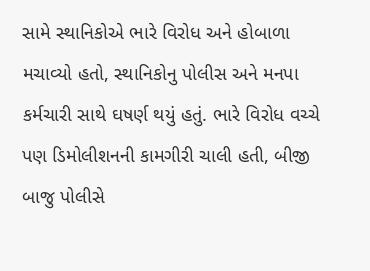સામે સ્થાનિકોએ ભારે વિરોધ અને હોબાળા મચાવ્યો હતો, સ્થાનિકોનુ પોલીસ અને મનપા કર્મચારી સાથે ઘષર્ણ થયું હતું. ભારે વિરોધ વચ્ચે પણ ડિમોલીશનની કામગીરી ચાલી હતી, બીજી બાજુ પોલીસે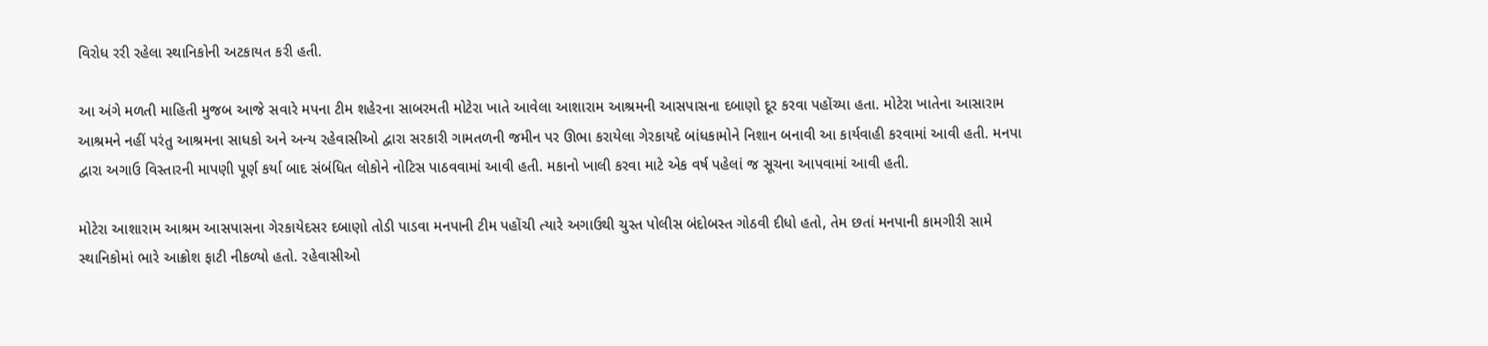વિરોધ રરી રહેલા સ્થાનિકોની અટકાયત કરી હતી.

આ અંગે મળતી માહિતી મુજબ આજે સવારે મપના ટીમ શહેરના સાબરમતી મોટેરા ખાતે આવેલા આશારામ આશ્રમની આસપાસના દબાણો દૂર કરવા પહોંચ્યા હતા. મોટેરા ખાતેના આસારામ આશ્રમને નહીં પરંતુ આશ્રમના સાધકો અને અન્ય રહેવાસીઓ દ્વારા સરકારી ગામતળની જમીન પર ઊભા કરાયેલા ગેરકાયદે બાંધકામોને નિશાન બનાવી આ કાર્યવાહી કરવામાં આવી હતી. મનપા દ્વારા અગાઉ વિસ્તારની માપણી પૂર્ણ કર્યા બાદ સંબંધિત લોકોને નોટિસ પાઠવવામાં આવી હતી. મકાનો ખાલી કરવા માટે એક વર્ષ પહેલાં જ સૂચના આપવામાં આવી હતી.

મોટેરા આશારામ આશ્રમ આસપાસના ગેરકાયેદસર દબાણો તોડી પાડવા મનપાની ટીમ પહોંચી ત્યારે અગાઉથી ચુસ્ત પોલીસ બંદોબસ્ત ગોઠવી દીધો હતો, તેમ છતાં મનપાની કામગીરી સામે સ્થાનિકોમાં ભારે આક્રોશ ફાટી નીકળ્યો હતો. રહેવાસીઓ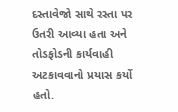દસ્તાવેજો સાથે રસ્તા પર ઉતરી આવ્યા હતા અને તોડફોડની કાર્યવાહી અટકાવવાનો પ્રયાસ કર્યો હતો.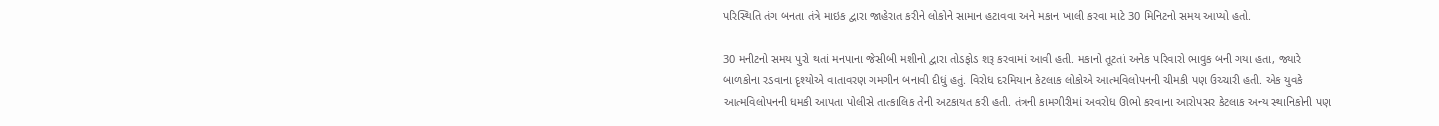પરિસ્થિતિ તંગ બનતા તંત્રે માઇક દ્વારા જાહેરાત કરીને લોકોને સામાન હટાવવા અને મકાન ખાલી કરવા માટે 30 મિનિટનો સમય આપ્યો હતો.

30 મનીટનો સમય પુરો થતાં મનપાના જેસીબી મશીનો દ્વારા તોડફોડ શરૂ કરવામાં આવી હતી. મકાનો તૂટતાં અનેક પરિવારો ભાવુક બની ગયા હતા, જ્યારે બાળકોના રડવાના દૃશ્યોએ વાતાવરણ ગમગીન બનાવી દીધું હતું. વિરોધ દરમિયાન કેટલાક લોકોએ આત્મવિલોપનની ચીમકી પણ ઉચ્ચારી હતી. એક યુવકે આત્મવિલોપનની ધમકી આપતા પોલીસે તાત્કાલિક તેની અટકાયત કરી હતી. તંત્રની કામગીરીમાં અવરોધ ઊભો કરવાના આરોપસર કેટલાક અન્ય સ્થાનિકોની પણ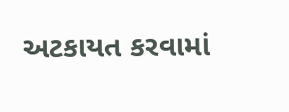અટકાયત કરવામાં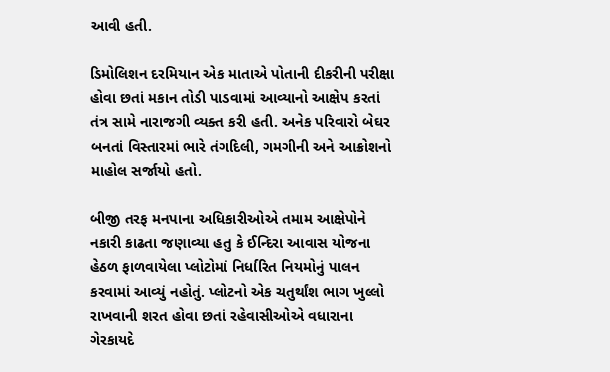આવી હતી.

ડિમોલિશન દરમિયાન એક માતાએ પોતાની દીકરીની પરીક્ષા હોવા છતાં મકાન તોડી પાડવામાં આવ્યાનો આક્ષેપ કરતાં તંત્ર સામે નારાજગી વ્યક્ત કરી હતી. અનેક પરિવારો બેઘર બનતાં વિસ્તારમાં ભારે તંગદિલી, ગમગીની અને આક્રોશનો માહોલ સર્જાયો હતો.

બીજી તરફ મનપાના અધિકારીઓએ તમામ આક્ષેપોને નકારી કાઢતા જણાવ્યા હતુ કે ઈન્દિરા આવાસ યોજના હેઠળ ફાળવાયેલા પ્લોટોમાં નિર્ધારિત નિયમોનું પાલન કરવામાં આવ્યું નહોતું. પ્લોટનો એક ચતુર્થાંશ ભાગ ખુલ્લો રાખવાની શરત હોવા છતાં રહેવાસીઓએ વધારાના ગેરકાયદે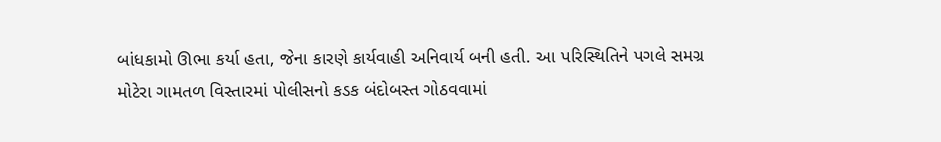બાંધકામો ઊભા કર્યા હતા, જેના કારણે કાર્યવાહી અનિવાર્ય બની હતી. આ પરિસ્થિતિને પગલે સમગ્ર મોટેરા ગામતળ વિસ્તારમાં પોલીસનો કડક બંદોબસ્ત ગોઠવવામાં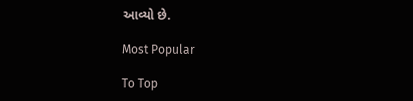આવ્યો છે.

Most Popular

To Top